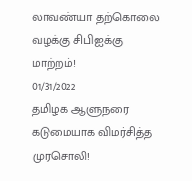லாவண்யா தற்கொலை வழக்கு சிபிஐக்கு மாற்றம்!
01/31/2022
தமிழக ஆளுநரை கடுமையாக விமர்சித்த முரசொலி!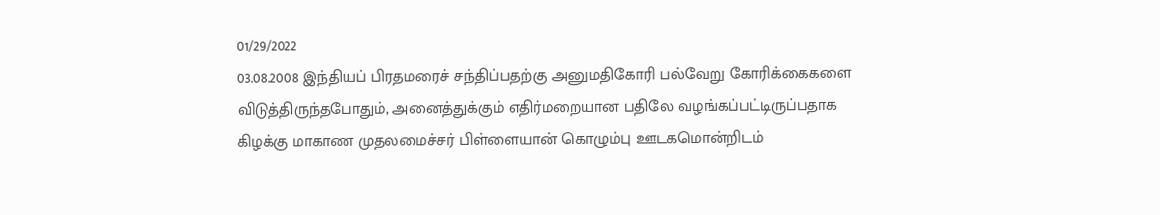01/29/2022
03.08.2008 இந்தியப் பிரதமரைச் சந்திப்பதற்கு அனுமதிகோரி பல்வேறு கோரிக்கைகளை விடுத்திருந்தபோதும், அனைத்துக்கும் எதிர்மறையான பதிலே வழங்கப்பட்டிருப்பதாக கிழக்கு மாகாண முதலமைச்சர் பிள்ளையான் கொழும்பு ஊடகமொன்றிடம்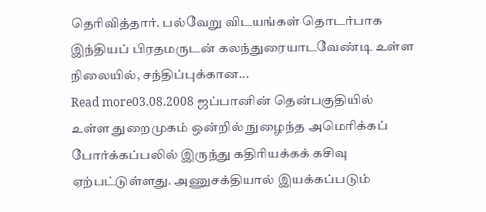தெரிவித்தார். பல்வேறு விடயங்கள் தொடர்பாக இந்தியப் பிரதமருடன் கலந்துரையாடவேண்டி உள்ள நிலையில், சந்திப்புக்கான...
Read more03.08.2008 ஜப்பானின் தென்பகுதியில் உள்ள துறைமுகம் ஒன்றில் நுழைந்த அமெரிக்கப் போர்க்கப்பலில் இருந்து கதிரியக்கக் கசிவு ஏற்பட்டுள்ளது. அணுசக்தியால் இயக்கப்படும்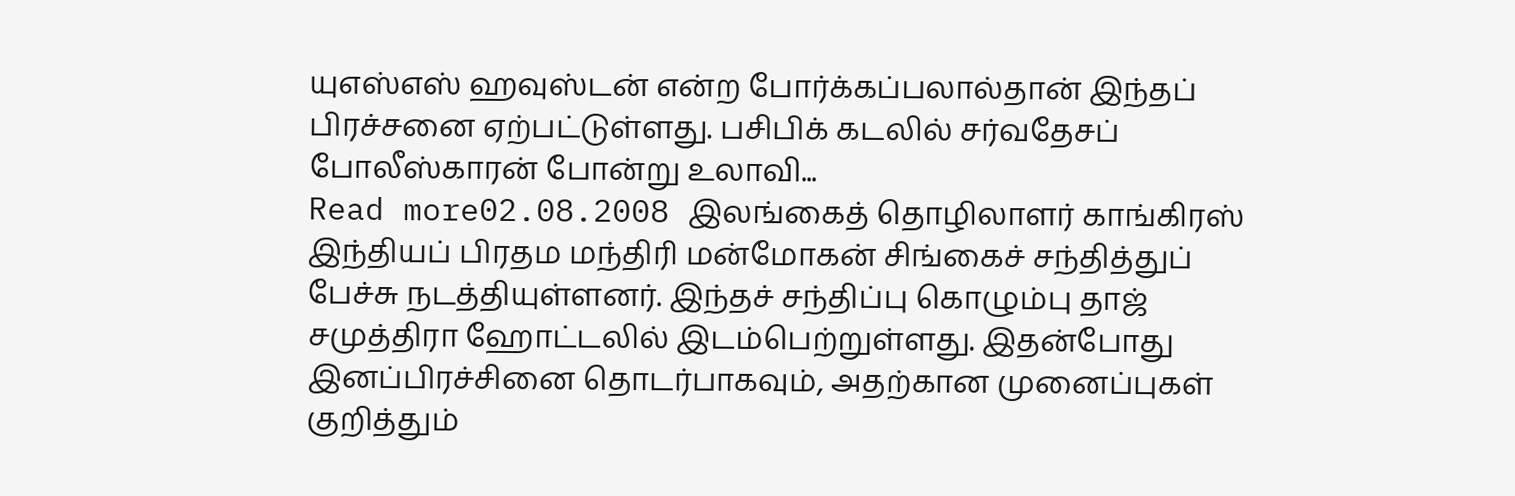யுஎஸ்எஸ் ஹவுஸ்டன் என்ற போர்க்கப்பலால்தான் இந்தப் பிரச்சனை ஏற்பட்டுள்ளது. பசிபிக் கடலில் சர்வதேசப் போலீஸ்காரன் போன்று உலாவி...
Read more02.08.2008 இலங்கைத் தொழிலாளர் காங்கிரஸ் இந்தியப் பிரதம மந்திரி மன்மோகன் சிங்கைச் சந்தித்துப் பேச்சு நடத்தியுள்ளனர். இந்தச் சந்திப்பு கொழும்பு தாஜ் சமுத்திரா ஹோட்டலில் இடம்பெற்றுள்ளது. இதன்போது இனப்பிரச்சினை தொடர்பாகவும், அதற்கான முனைப்புகள் குறித்தும்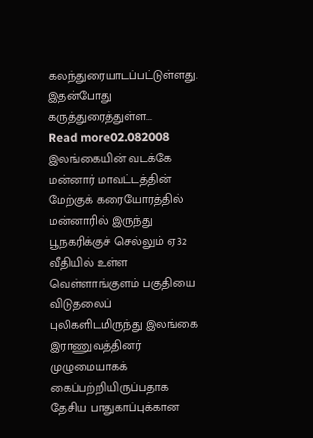கலந்துரையாடப்பட்டுள்ளது. இதன்போது கருத்துரைத்துள்ள...
Read more02.082008 இலங்கையின் வடக்கே மன்னார் மாவட்டத்தின் மேற்குக் கரையோரத்தில் மன்னாரில் இருந்து பூநகரிக்குச் செல்லும் ஏ32 வீதியில் உள்ள வெள்ளாங்குளம் பகுதியை விடுதலைப் புலிகளிடமிருந்து இலங்கை இராணுவத்தினர் முழுமையாகக் கைப்பற்றியிருப்பதாக தேசிய பாதுகாப்புக்கான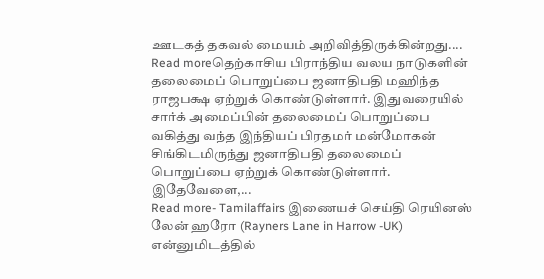ஊடகத் தகவல் மையம் அறிவித்திருக்கின்றது....
Read moreதெற்காசிய பிராந்திய வலய நாடுகளின் தலைமைப் பொறுப்பை ஜனாதிபதி மஹிந்த ராஜபக்ஷ ஏற்றுக் கொண்டுள்ளார். இதுவரையில் சார்க் அமைப்பின் தலைமைப் பொறுப்பை வகித்து வந்த இந்தியப் பிரதமர் மன்மோகன் சிங்கிடமிருந்து ஜனாதிபதி தலைமைப் பொறுப்பை ஏற்றுக் கொண்டுள்ளார். இதேவேளை,...
Read more- Tamilaffairs இணையச் செய்தி ரெயினஸ் லேன் ஹரோ (Rayners Lane in Harrow -UK) என்னுமிடத்தில்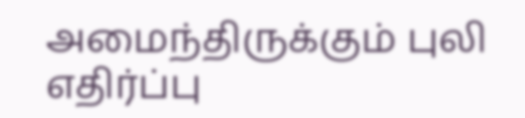அமைந்திருக்கும் புலி எதிர்ப்பு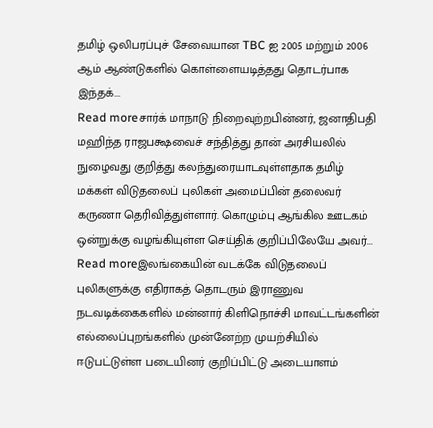தமிழ் ஒலிபரப்புச் சேவையான TBC ஐ 2005 மற்றும் 2006 ஆம் ஆண்டுகளில் கொள்ளையடித்தது தொடர்பாக இந்தக்...
Read moreசார்க் மாநாடு நிறைவுற்றபின்னர், ஜனாதிபதி மஹிந்த ராஜபக்ஷவைச் சந்தித்து தான் அரசியலில் நுழைவது குறித்து கலந்துரையாடவுள்ளதாக தமிழ் மக்கள் விடுதலைப் புலிகள் அமைப்பின் தலைவர் கருணா தெரிவித்துள்ளார். கொழும்பு ஆங்கில ஊடகம் ஒன்றுக்கு வழங்கியுள்ள செய்திக் குறிப்பிலேயே அவர்...
Read moreஇலங்கையின் வடக்கே விடுதலைப் புலிகளுக்கு எதிராகத் தொடரும் இராணுவ நடவடிக்கைகளில் மன்னார் கிளிநொச்சி மாவட்டங்களின் எல்லைப்புறங்களில் முன்னேற்ற முயற்சியில் ஈடுபட்டுள்ள படையினர் குறிப்பிட்டு அடையாளம்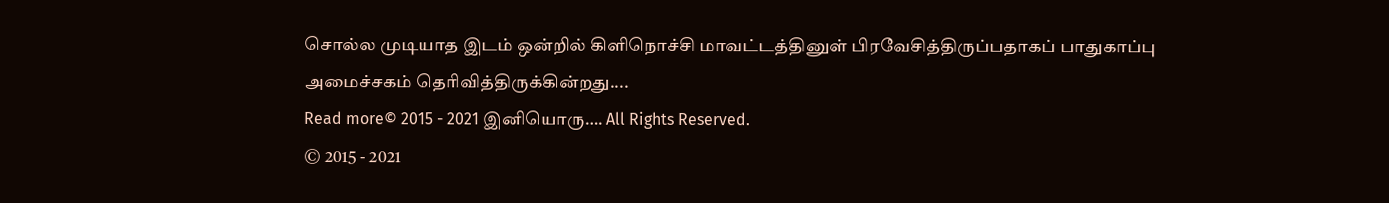சொல்ல முடியாத இடம் ஒன்றில் கிளிநொச்சி மாவட்டத்தினுள் பிரவேசித்திருப்பதாகப் பாதுகாப்பு அமைச்சகம் தெரிவித்திருக்கின்றது....
Read more© 2015 - 2021 இனியொரு…. All Rights Reserved.
© 2015 - 2021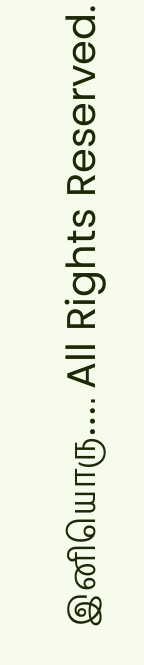இனியொரு…. All Rights Reserved.